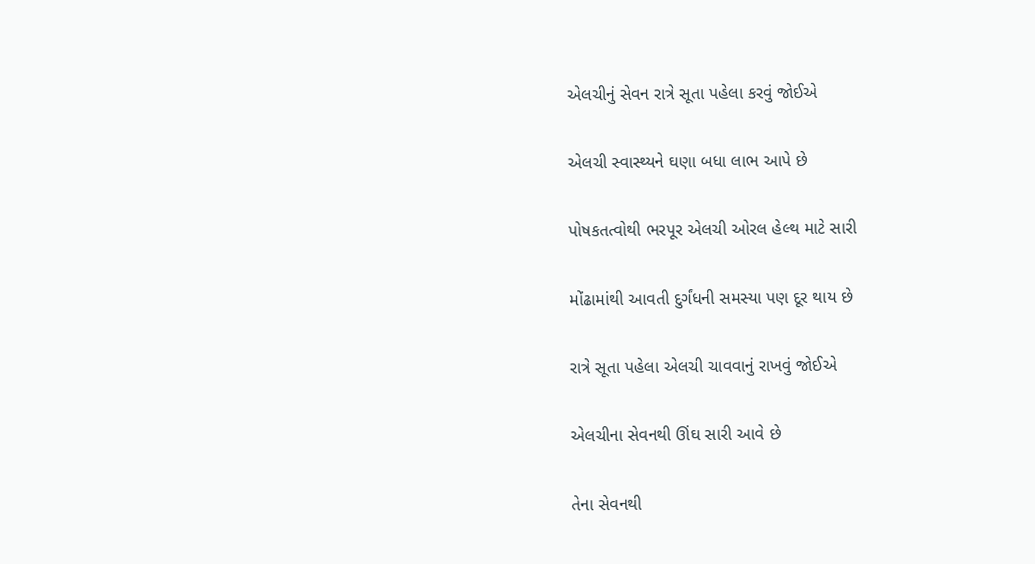એલચીનું સેવન રાત્રે સૂતા પહેલા કરવું જોઈએ

એલચી સ્વાસ્થ્યને ઘણા બધા લાભ આપે છે

પોષકતત્વોથી ભરપૂર એલચી ઓરલ હેલ્થ માટે સારી

મોંઢામાંથી આવતી દુર્ગંધની સમસ્યા પણ દૂર થાય છે

રાત્રે સૂતા પહેલા એલચી ચાવવાનું રાખવું જોઈએ

એલચીના સેવનથી ઊંઘ સારી આવે છે

તેના સેવનથી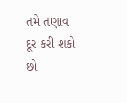તમે તણાવ દૂર કરી શકો છો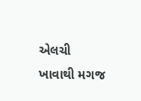એલચી ખાવાથી મગજ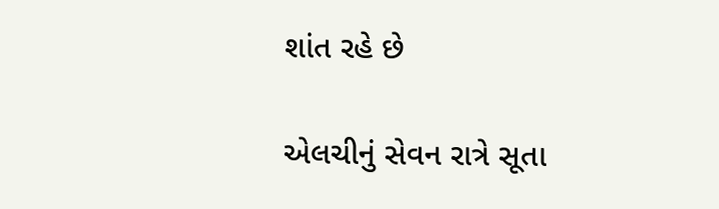શાંત રહે છે

એલચીનું સેવન રાત્રે સૂતા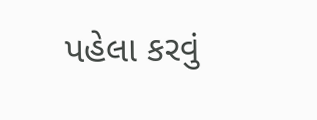પહેલા કરવું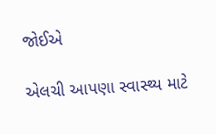જોઈએ

એલચી આપણા સ્વાસ્થ્ય માટે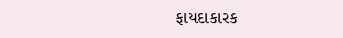ફાયદાકારક